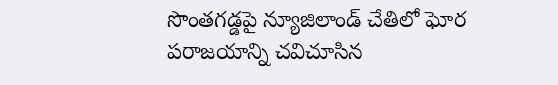సొంతగడ్డపై న్యూజిలాండ్ చేతిలో ఘోర పరాజయాన్ని చవిచూసిన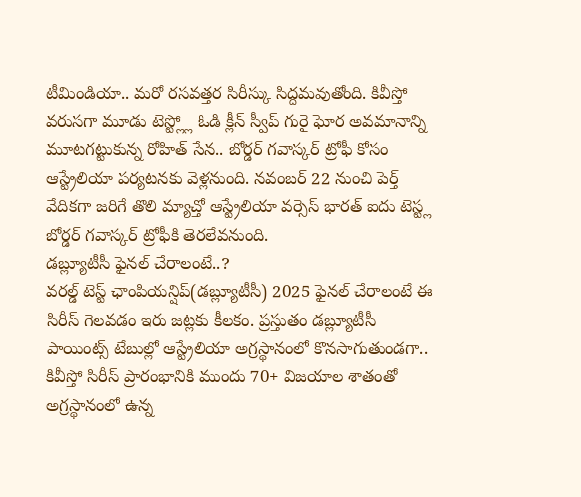టీమిండియా.. మరో రసవత్తర సిరీస్కు సిద్దమవుతోంది. కివీస్తో వరుసగా మూడు టెస్ట్ల్లో ఓడి క్లీన్ స్వీప్ గురై ఘోర అవమానాన్ని మూటగట్టుకున్న రోహిత్ సేన.. బోర్డర్ గవాస్కర్ ట్రోఫీ కోసం ఆస్ట్రేలియా పర్యటనకు వెళ్లనుంది. నవంబర్ 22 నుంచి పెర్త్ వేదికగా జరిగే తొలి మ్యాచ్తో ఆస్ట్రేలియా వర్సెస్ భారత్ ఐదు టెస్ట్ల బోర్డర్ గవాస్కర్ ట్రోఫీకి తెరలేవనుంది.
డబ్ల్యూటీసీ ఫైనల్ చేరాలంటే..?
వరల్డ్ టెస్ట్ ఛాంపియన్షిప్(డబ్ల్యూటీసీ) 2025 ఫైనల్ చేరాలంటే ఈ సిరీస్ గెలవడం ఇరు జట్లకు కీలకం. ప్రస్తుతం డబ్ల్యూటీసీ పాయింట్స్ టేబుల్లో ఆస్ట్రేలియా అగ్రస్థానంలో కొనసాగుతుండగా.. కివీస్తో సిరీస్ ప్రారంభానికి ముందు 70+ విజయాల శాతంతో అగ్రస్థానంలో ఉన్న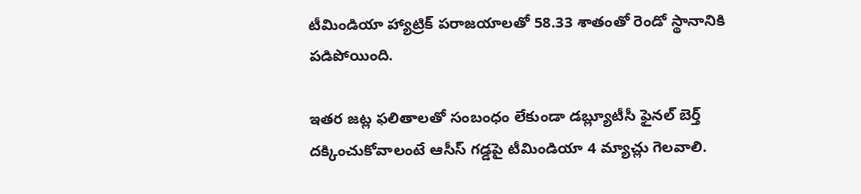టీమిండియా హ్యాట్రిక్ పరాజయాలతో 58.33 శాతంతో రెండో స్థానానికి పడిపోయింది.

ఇతర జట్ల ఫలితాలతో సంబంధం లేకుండా డబ్ల్యూటీసీ ఫైనల్ బెర్త్ దక్కించుకోవాలంటే ఆసీస్ గడ్డపై టీమిండియా 4 మ్యాచ్లు గెలవాలి.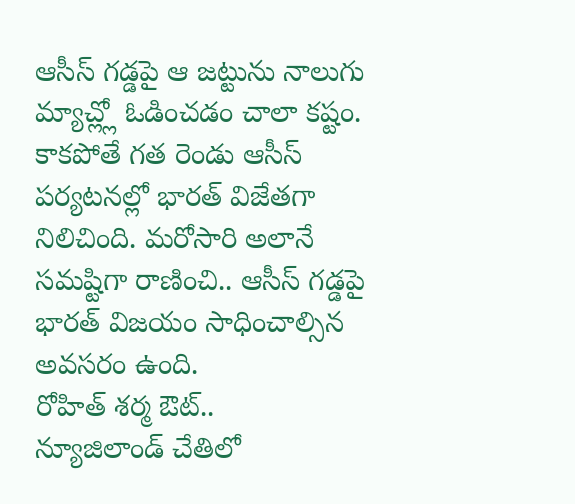ఆసీస్ గడ్డపై ఆ జట్టును నాలుగు మ్యాచ్ల్లో ఓడించడం చాలా కష్టం. కాకపోతే గత రెండు ఆసీస్ పర్యటనల్లో భారత్ విజేతగా నిలిచింది. మరోసారి అలానే సమష్టిగా రాణించి.. ఆసీస్ గడ్డపై భారత్ విజయం సాధించాల్సిన అవసరం ఉంది.
రోహిత్ శర్మ ఔట్..
న్యూజిలాండ్ చేతిలో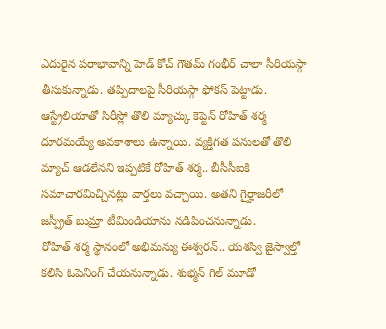ఎదురైన పరాభావాన్ని హెడ్ కోచ్ గౌతమ్ గంభీర్ చాలా సీరియస్గా తీసుకున్నాడు. తప్పిదాలపై సీరియస్గా ఫోకస్ పెట్టాడు. ఆస్ట్రేలియాతో సిరీస్లో తొలి మ్యాచ్కు కెప్టెన్ రోహిత్ శర్మ దూరమయ్యే అవకాశాలు ఉన్నాయి. వ్యక్తిగత పనులతో తొలి మ్యాచ్ ఆడలేనని ఇప్పటికే రోహిత్ శర్మ.. బీసీసీఐకి సమాచారమిచ్చినట్లు వార్తలు వచ్చాయి. అతని గైర్హాజరీలో జస్ప్రీత్ బుమ్రా టీమిండియాను నడిపించనున్నాడు.
రోహిత్ శర్మ స్థానంలో అభిమన్యు ఈశ్వరన్.. యశస్వి జైస్వాల్తో కలిసి ఓపెనింగ్ చేయనున్నాడు. శుభ్మన్ గిల్ మూడో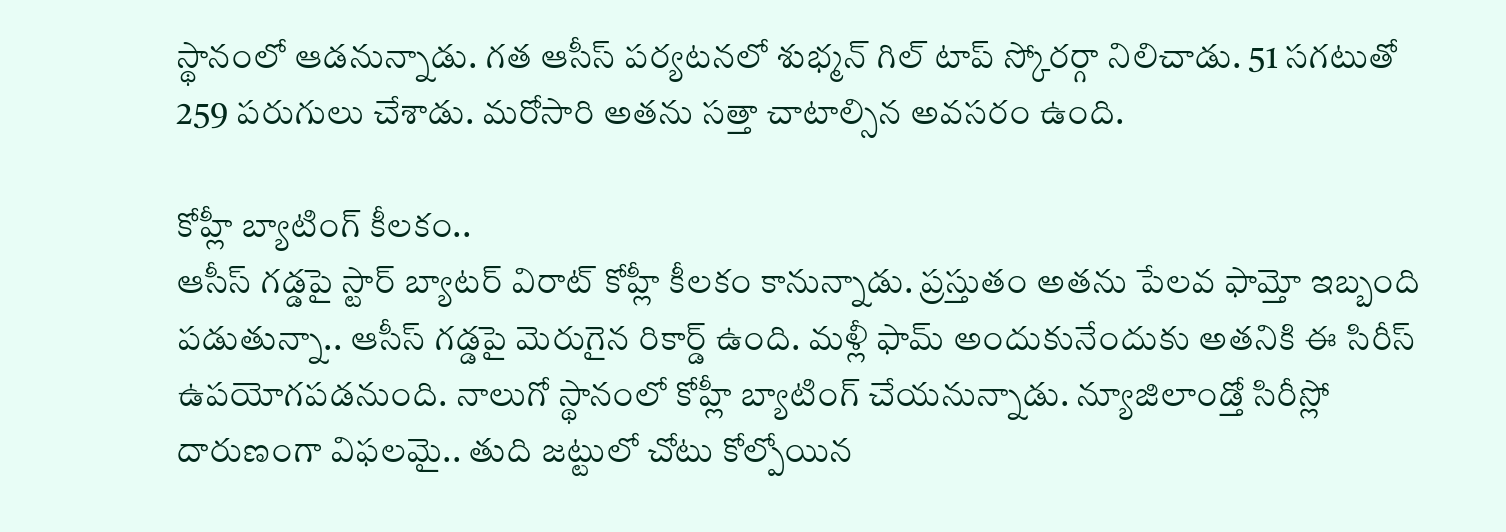స్థానంలో ఆడనున్నాడు. గత ఆసీస్ పర్యటనలో శుభ్మన్ గిల్ టాప్ స్కోరర్గా నిలిచాడు. 51 సగటుతో 259 పరుగులు చేశాడు. మరోసారి అతను సత్తా చాటాల్సిన అవసరం ఉంది.

కోహ్లీ బ్యాటింగ్ కీలకం..
ఆసీస్ గడ్డపై స్టార్ బ్యాటర్ విరాట్ కోహ్లీ కీలకం కానున్నాడు. ప్రస్తుతం అతను పేలవ ఫామ్తో ఇబ్బంది పడుతున్నా.. ఆసీస్ గడ్డపై మెరుగైన రికార్డ్ ఉంది. మళ్లీ ఫామ్ అందుకునేందుకు అతనికి ఈ సిరీస్ ఉపయోగపడనుంది. నాలుగో స్థానంలో కోహ్లీ బ్యాటింగ్ చేయనున్నాడు. న్యూజిలాండ్తో సిరీస్లో దారుణంగా విఫలమై.. తుది జట్టులో చోటు కోల్పోయిన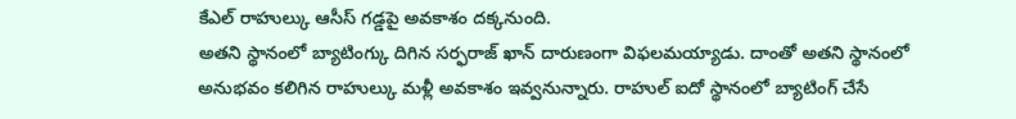కేఎల్ రాహుల్కు ఆసీస్ గడ్డపై అవకాశం దక్కనుంది.
అతని స్థానంలో బ్యాటింగ్కు దిగిన సర్ఫరాజ్ ఖాన్ దారుణంగా విఫలమయ్యాడు. దాంతో అతని స్థానంలో అనుభవం కలిగిన రాహుల్కు మళ్లీ అవకాశం ఇవ్వనున్నారు. రాహుల్ ఐదో స్థానంలో బ్యాటింగ్ చేసే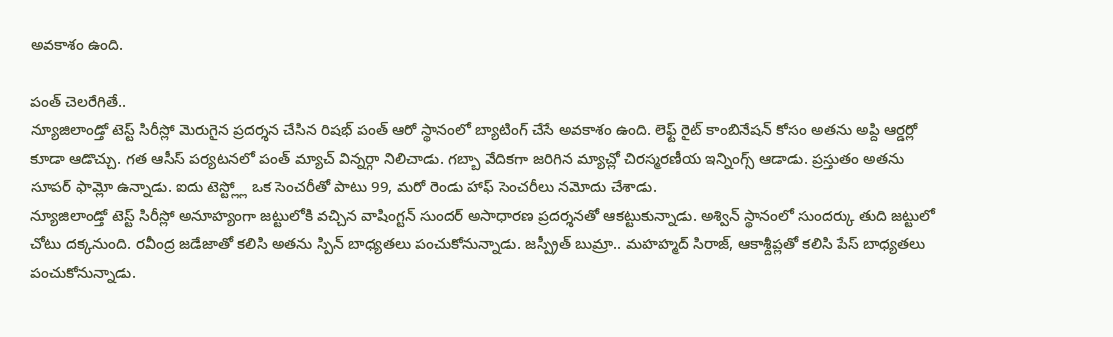అవకాశం ఉంది.

పంత్ చెలరేగితే..
న్యూజిలాండ్తో టెస్ట్ సిరీస్లో మెరుగైన ప్రదర్శన చేసిన రిషభ్ పంత్ ఆరో స్థానంలో బ్యాటింగ్ చేసే అవకాశం ఉంది. లెఫ్ట్ రైట్ కాంబినేషన్ కోసం అతను అప్ది ఆర్డర్లో కూడా ఆడొచ్చు. గత ఆసీస్ పర్యటనలో పంత్ మ్యాచ్ విన్నర్గా నిలిచాడు. గబ్బా వేదికగా జరిగిన మ్యాచ్లో చిరస్మరణీయ ఇన్నింగ్స్ ఆడాడు. ప్రస్తుతం అతను సూపర్ ఫామ్లో ఉన్నాడు. ఐదు టెస్ట్ల్లో ఒక సెంచరీతో పాటు 99, మరో రెండు హాఫ్ సెంచరీలు నమోదు చేశాడు.
న్యూజిలాండ్తో టెస్ట్ సిరీస్లో అనూహ్యంగా జట్టులోకి వచ్చిన వాషింగ్టన్ సుందర్ అసాధారణ ప్రదర్శనతో ఆకట్టుకున్నాడు. అశ్విన్ స్థానంలో సుందర్కు తుది జట్టులో చోటు దక్కనుంది. రవీంద్ర జడేజాతో కలిసి అతను స్పిన్ బాధ్యతలు పంచుకోనున్నాడు. జస్ప్రీత్ బుమ్రా.. మహహ్మద్ సిరాజ్, ఆకాశ్దీప్లతో కలిసి పేస్ బాధ్యతలు పంచుకోనున్నాడు.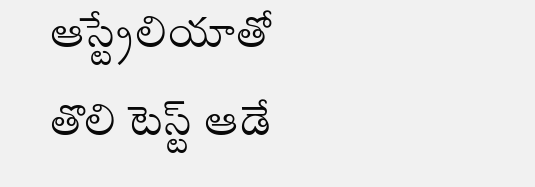ఆస్ట్రేలియాతో తొలి టెస్ట్ ఆడే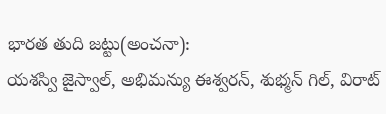భారత తుది జట్టు(అంచనా):
యశస్వి జైస్వాల్, అభిమన్యు ఈశ్వరన్, శుభ్మన్ గిల్, విరాట్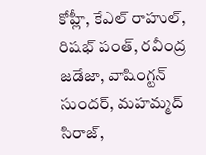కోహ్లీ, కేఎల్ రాహుల్, రిషభ్ పంత్, రవీంద్ర జడేజా, వాషింగ్టన్ సుందర్, మహమ్మద్ సిరాజ్,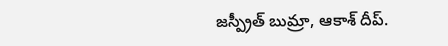జస్ప్రీత్ బుమ్రా, ఆకాశ్ దీప్.